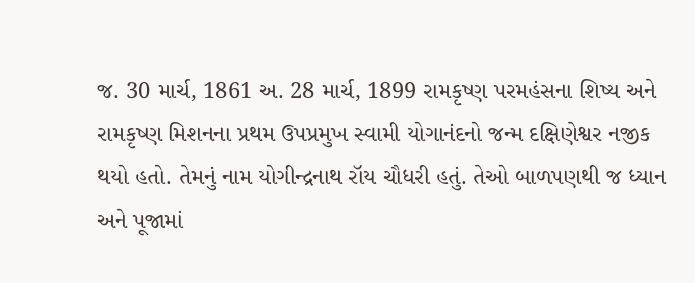જ. 30 માર્ચ, 1861 અ. 28 માર્ચ, 1899 રામકૃષ્ણ પરમહંસના શિષ્ય અને રામકૃષ્ણ મિશનના પ્રથમ ઉપપ્રમુખ સ્વામી યોગાનંદનો જન્મ દક્ષિણેશ્વર નજીક થયો હતો. તેમનું નામ યોગીન્દ્રનાથ રૉય ચૌધરી હતું. તેઓ બાળપણથી જ ધ્યાન અને પૂજામાં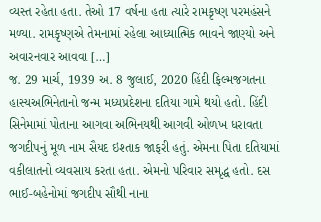વ્યસ્ત રહેતા હતા. તેઓ 17 વર્ષના હતા ત્યારે રામકૃષ્ણ પરમહંસને મળ્યા. રામકૃષ્ણએ તેમનામાં રહેલા આધ્યાત્મિક ભાવને જાણ્યો અને અવારનવાર આવવા […]
જ. 29 માર્ચ, 1939 અ. 8 જુલાઈ, 2020 હિંદી ફિલ્મજગતના હાસ્યઅભિનેતાનો જન્મ મધ્યપ્રદેશના દતિયા ગામે થયો હતો. હિંદી સિનેમામાં પોતાના આગવા અભિનયથી આગવી ઓળખ ધરાવતા જગદીપનું મૂળ નામ સૈયદ ઇશ્તાક જાફરી હતું. એમના પિતા દતિયામાં વકીલાતનો વ્યવસાય કરતા હતા. એમનો પરિવાર સમૃદ્ધ હતો. દસ ભાઈ-બહેનોમાં જગદીપ સૌથી નાના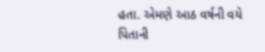હતા. એમણે આઠ વર્ષની વયે પિતાની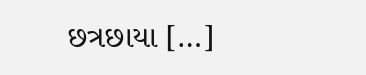છત્રછાયા […]